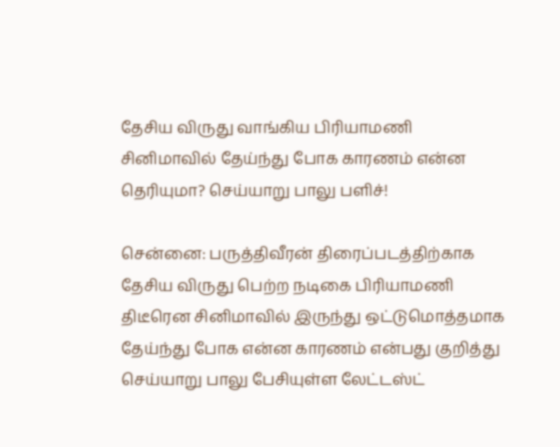தேசிய விருது வாங்கிய பிரியாமணி சினிமாவில் தேய்ந்து போக காரணம் என்ன தெரியுமா? செய்யாறு பாலு பளிச்!

சென்னை: பருத்திவீரன் திரைப்படத்திற்காக தேசிய விருது பெற்ற நடிகை பிரியாமணி திடீரென சினிமாவில் இருந்து ஒட்டுமொத்தமாக தேய்ந்து போக என்ன காரணம் என்பது குறித்து செய்யாறு பாலு பேசியுள்ள லேட்டஸ்ட்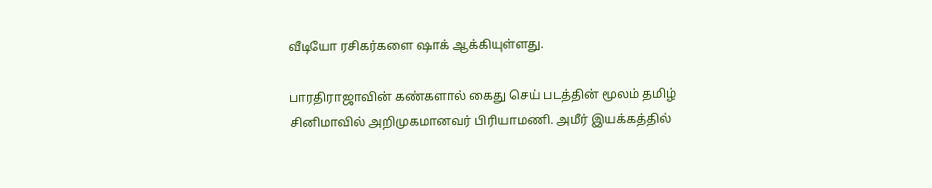வீடியோ ரசிகர்களை ஷாக் ஆக்கியுள்ளது.

பாரதிராஜாவின் கண்களால் கைது செய் படத்தின் மூலம் தமிழ் சினிமாவில் அறிமுகமானவர் பிரியாமணி. அமீர் இயக்கத்தில்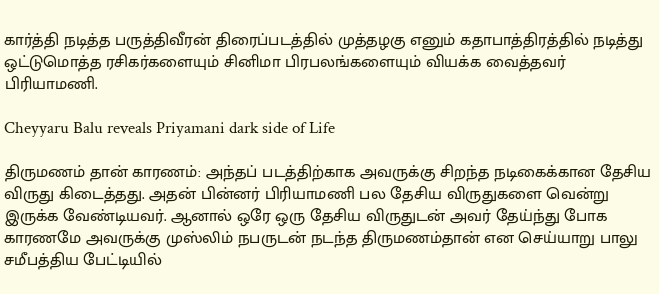கார்த்தி நடித்த பருத்திவீரன் திரைப்படத்தில் முத்தழகு எனும் கதாபாத்திரத்தில் நடித்து ஒட்டுமொத்த ரசிகர்களையும் சினிமா பிரபலங்களையும் வியக்க வைத்தவர் பிரியாமணி.

Cheyyaru Balu reveals Priyamani dark side of Life

திருமணம் தான் காரணம்: அந்தப் படத்திற்காக அவருக்கு சிறந்த நடிகைக்கான தேசிய விருது கிடைத்தது. அதன் பின்னர் பிரியாமணி பல தேசிய விருதுகளை வென்று இருக்க வேண்டியவர். ஆனால் ஒரே ஒரு தேசிய விருதுடன் அவர் தேய்ந்து போக காரணமே அவருக்கு முஸ்லிம் நபருடன் நடந்த திருமணம்தான் என செய்யாறு பாலு சமீபத்திய பேட்டியில்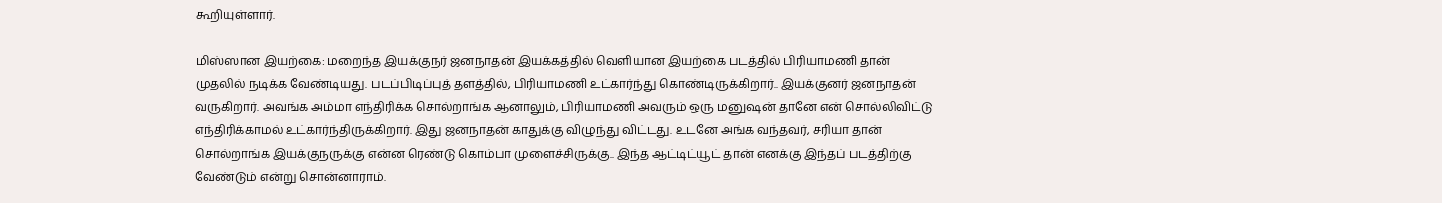கூறியுள்ளார்.

மிஸ்ஸான இயற்கை: மறைந்த இயக்குநர் ஜனநாதன் இயக்கத்தில் வெளியான இயற்கை படத்தில் பிரியாமணி தான் முதலில் நடிக்க வேண்டியது. படப்பிடிப்புத் தளத்தில், பிரியாமணி உட்கார்ந்து கொண்டிருக்கிறார்.. இயக்குனர் ஜனநாதன் வருகிறார். அவங்க அம்மா எந்திரிக்க சொல்றாங்க ஆனாலும், பிரியாமணி அவரும் ஒரு மனுஷன் தானே என் சொல்லிவிட்டு எந்திரிக்காமல் உட்கார்ந்திருக்கிறார். இது ஜனநாதன் காதுக்கு விழுந்து விட்டது. உடனே அங்க வந்தவர், சரியா தான் சொல்றாங்க இயக்குநருக்கு என்ன ரெண்டு கொம்பா முளைச்சிருக்கு.. இந்த ஆட்டிட்யூட் தான் எனக்கு இந்தப் படத்திற்கு வேண்டும் என்று சொன்னாராம்.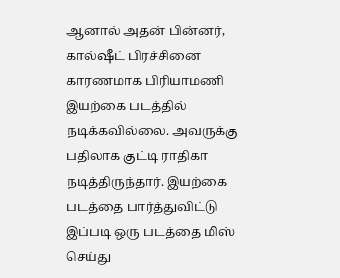ஆனால் அதன் பின்னர், கால்ஷீட் பிரச்சினை காரணமாக பிரியாமணி இயற்கை படத்தில் நடிக்கவில்லை. அவருக்கு பதிலாக குட்டி ராதிகா நடித்திருந்தார். இயற்கை படத்தை பார்த்துவிட்டு இப்படி ஒரு படத்தை மிஸ் செய்து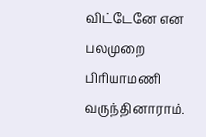விட்டேனே என பலமுறை பிரியாமணி வருந்தினாராம்.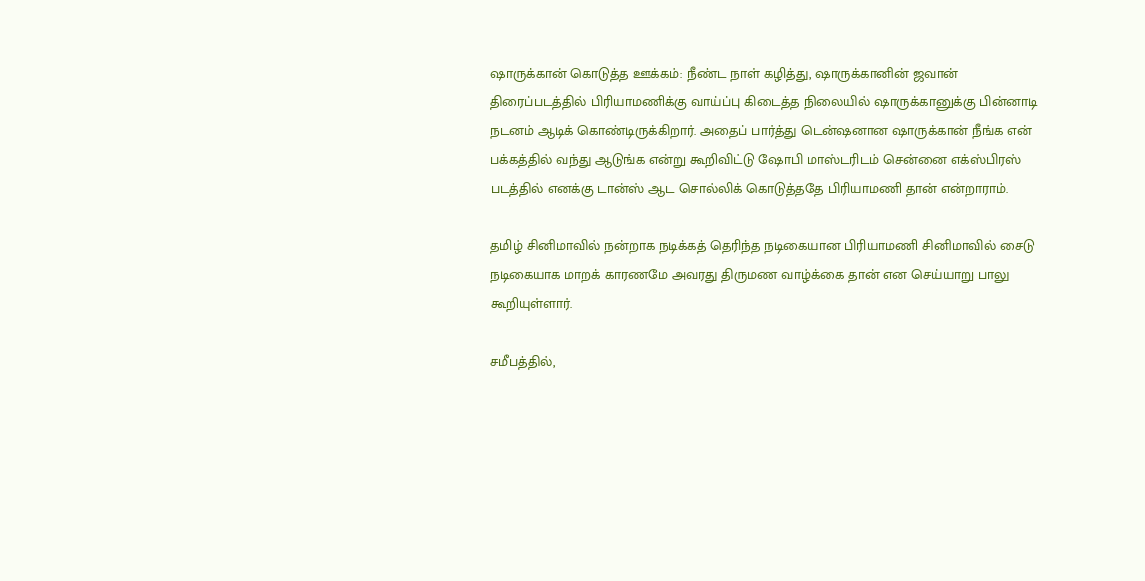ஷாருக்கான் கொடுத்த ஊக்கம்: நீண்ட நாள் கழித்து, ஷாருக்கானின் ஜவான் திரைப்படத்தில் பிரியாமணிக்கு வாய்ப்பு கிடைத்த நிலையில் ஷாருக்கானுக்கு பின்னாடி நடனம் ஆடிக் கொண்டிருக்கிறார். அதைப் பார்த்து டென்ஷனான ஷாருக்கான் நீங்க என் பக்கத்தில் வந்து ஆடுங்க என்று கூறிவிட்டு ஷோபி மாஸ்டரிடம் சென்னை எக்ஸ்பிரஸ் படத்தில் எனக்கு டான்ஸ் ஆட சொல்லிக் கொடுத்ததே பிரியாமணி தான் என்றாராம்.

தமிழ் சினிமாவில் நன்றாக நடிக்கத் தெரிந்த நடிகையான பிரியாமணி சினிமாவில் சைடு நடிகையாக மாறக் காரணமே அவரது திருமண வாழ்க்கை தான் என செய்யாறு பாலு கூறியுள்ளார்.

சமீபத்தில்,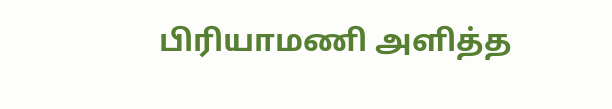பிரியாமணி அளித்த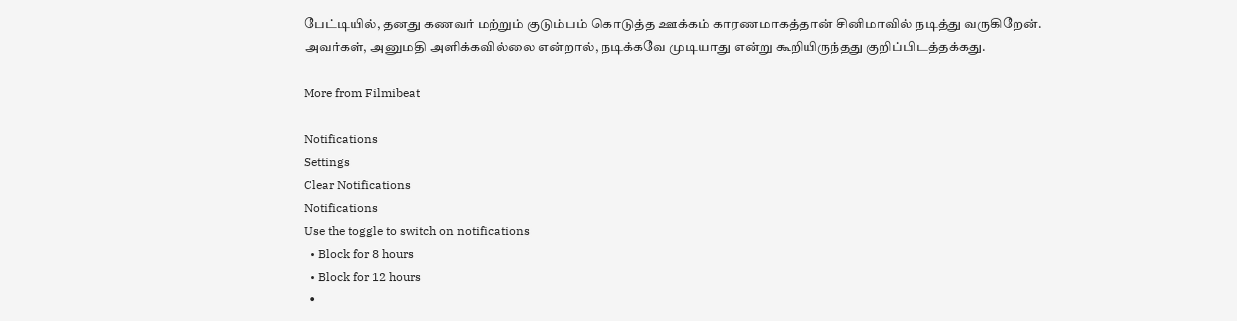பேட்டியில், தனது கணவர் மற்றும் குடும்பம் கொடுத்த ஊக்கம் காரணமாகத்தான் சினிமாவில் நடித்து வருகிறேன். அவர்கள், அனுமதி அளிக்கவில்லை என்றால், நடிக்கவே முடியாது என்று கூறியிருந்தது குறிப்பிடத்தக்கது.

More from Filmibeat

Notifications
Settings
Clear Notifications
Notifications
Use the toggle to switch on notifications
  • Block for 8 hours
  • Block for 12 hours
  •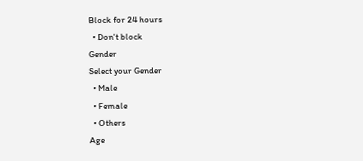Block for 24 hours
  • Don't block
Gender
Select your Gender
  • Male
  • Female
  • Others
Age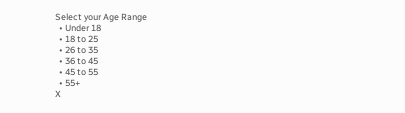Select your Age Range
  • Under 18
  • 18 to 25
  • 26 to 35
  • 36 to 45
  • 45 to 55
  • 55+
X